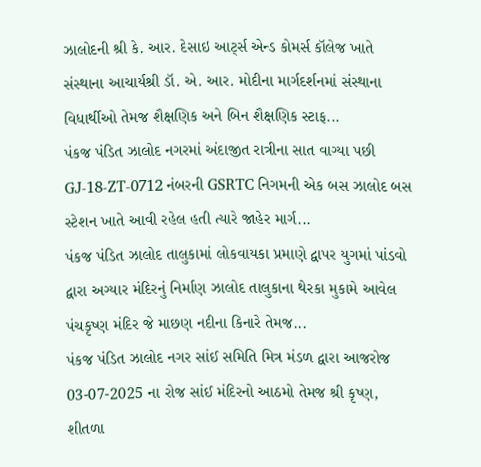ઝાલોદની શ્રી કે. આર. દેસાઇ આર્ટ્સ એન્ડ કોમર્સ કૉલેજ ખાતે સંસ્થાના આચાર્યશ્રી ડૉ. એ. આર. મોદીના માર્ગદર્શનમાં સંસ્થાના વિધાર્થીઓ તેમજ શૈક્ષણિક અને બિન શૈક્ષણિક સ્ટાફ...
પંકજ પંડિત ઝાલોદ નગરમાં અંદાજીત રાત્રીના સાત વાગ્યા પછી GJ-18-ZT-0712 નંબરની GSRTC નિગમની એક બસ ઝાલોદ બસ સ્ટેશન ખાતે આવી રહેલ હતી ત્યારે જાહેર માર્ગ...
પંકજ પંડિત ઝાલોદ તાલુકામાં લોકવાયકા પ્રમાણે દ્વાપર યુગમાં પાંડવો દ્વારા અગ્યાર મંદિરનું નિર્માણ ઝાલોદ તાલુકાના થેરકા મુકામે આવેલ પંચકૃષ્ણ મંદિર જે માછણ નદીના કિનારે તેમજ...
પંકજ પંડિત ઝાલોદ નગર સાંઈ સમિતિ મિત્ર મંડળ દ્વારા આજરોજ 03-07-2025 ના રોજ સાંઈ મંદિરનો આઠમો તેમજ શ્રી કૃષ્ણ, શીતળા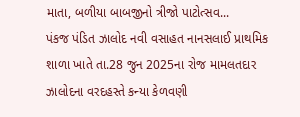માતા, બળીયા બાબજીનો ત્રીજો પાટોત્સવ...
પંકજ પંડિત ઝાલોદ નવી વસાહત નાનસલાઈ પ્રાથમિક શાળા ખાતે તા.28 જુન 2025ના રોજ મામલતદાર ઝાલોદના વરદહસ્તે કન્યા કેળવણી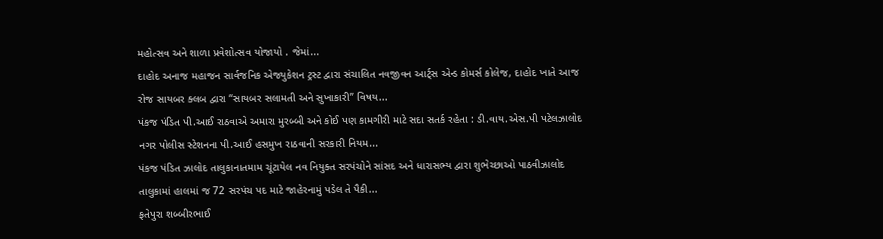મહોત્સવ અને શાળા પ્રવેશોત્સવ યોજાયો . જેમાં...
દાહોદ અનાજ મહાજન સાર્વજનિક એજ્યુકેશન ટ્રસ્ટ દ્વારા સંચાલિત નવજીવન આર્ટ્સ એન્ડ કોમર્સ કોલેજ, દાહોદ ખાતે આજ રોજ સાયબર ક્લબ દ્વારા “સાયબર સલામતી અને સુખાકારી” વિષય...
પંકજ પંડિત પી.આઈ રાઠવાએ અમારા મુરબ્બી અને કોઈ પણ કામગીરી માટે સદા સતર્ક રહેતા : ડી.વાય.એસ.પી પટેલઝાલોદ નગર પોલીસ સ્ટેશનના પી.આઈ હસમુખ રાઠવાની સરકારી નિયમ...
પંકજ પંડિત ઝાલોદ તાલુકાનાતમામ ચૂંટાયેલ નવ નિયુક્ત સરપંચોને સાંસદ અને ધારાસભ્ય દ્વારા શુભેચ્છાઓ પાઠવીઝાલોદ તાલુકામાં હાલમાં જ 72 સરપંચ પદ માટે જાહેરનામું પડેલ તે પૈકી...
ફતેપુરા શબ્બીરભાઈ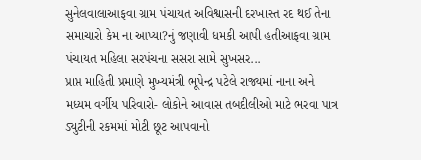સુનેલવાલાઆફવા ગ્રામ પંચાયત અવિશ્વાસની દરખાસ્ત રદ થઈ તેના સમાચારો કેમ ના આપ્યા?નું જણાવી ધમકી આપી હતીઆફવા ગ્રામ પંચાયત મહિલા સરપંચના સસરા સામે સુખસર...
પ્રાપ્ત માહિતી પ્રમાણે મુખ્યમંત્રી ભૂપેન્દ્ર પટેલે રાજ્યમાં નાના અને મધ્યમ વર્ગીય પરિવારો- લોકોને આવાસ તબદીલીઓ માટે ભરવા પાત્ર ડ્યુટીની રકમમાં મોટી છૂટ આપવાનો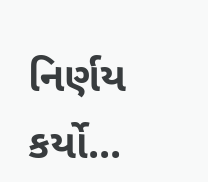નિર્ણય કર્યો...